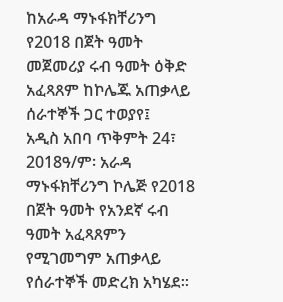ከአራዳ ማኑፋክቸሪንግ የ2018 በጀት ዓመት መጀመሪያ ሩብ ዓመት ዕቅድ አፈጻጸም ከኮሌጁ አጠቃላይ ሰራተኞች ጋር ተወያየ፤
አዲስ አበባ ጥቅምት 24፣ 2018ዓ/ም፡ አራዳ ማኑፋክቸሪንግ ኮሌጅ የ2018 በጀት ዓመት የአንደኛ ሩብ ዓመት አፈጻጸምን የሚገመግም አጠቃላይ የሰራተኞች መድረክ አካሄደ።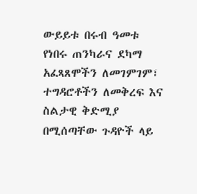ውይይቱ በሩብ ዓመቱ የነበሩ ጠንካራና ደካማ አፈጻጸሞችን ለመገምገም፣ ተግዳሮቶችን ለመቅረፍ እና ስልታዊ ቅድሚያ በሚሰጣቸው ጉዳዮች ላይ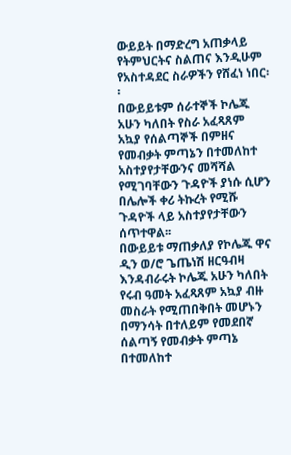ውይይት በማድረግ አጠቃላይ የትምህርትና ስልጠና እንዲሁም የአስተዳደር ስራዎችን የሸፈነ ነበር፡፡
በውይይቱም ሰራተኞች ኮሌጁ አሁን ካለበት የስራ አፈጻጸም አኳያ የሰልጣኞች በምዘና የመብቃት ምጣኔን በተመለከተ አስተያየታቸውንና መሻሻል የሚገባቸውን ጉዳዮች ያነሱ ሲሆን በሌሎች ቀሪ ትኩረት የሚሹ ጉዳዮች ላይ አስተያየታቸውን ሰጥተዋል፡፡
በውይይቱ ማጠቃለያ የኮሌጁ ዋና ዲን ወ/ሮ ጌጤነሽ ዘርዓብዛ እንዳብራሩት ኮሌጁ አሁን ካለበት የሩብ ዓመት አፈጻጸም አኳያ ብዙ መስራት የሚጠበቅበት መሆኑን በማንሳት በተለይም የመደበኛ ሰልጣኝ የመብቃት ምጣኔ በተመለከተ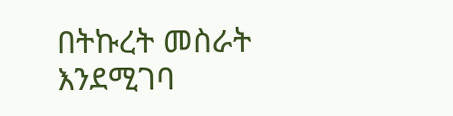በትኩረት መስራት እንደሚገባ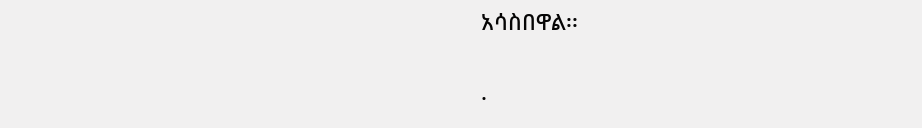አሳስበዋል፡፡

.